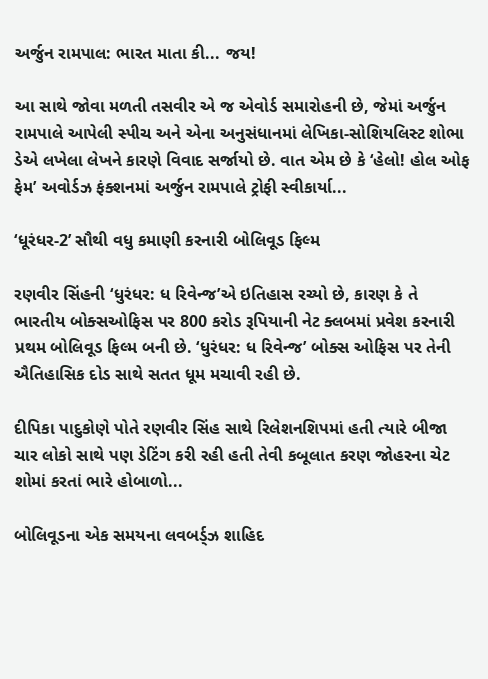અર્જુન રામપાલ: ભારત માતા કી... જય!

આ સાથે જોવા મળતી તસવીર એ જ એવોર્ડ સમારોહની છે, જેમાં અર્જુન રામપાલે આપેલી સ્પીચ અને એના અનુસંધાનમાં લેખિકા-સોશિયલિસ્ટ શોભા ડેએ લખેલા લેખને કારણે વિવાદ સર્જાયો છે. વાત એમ છે કે ‘હેલો! હોલ ઓફ ફેમ’ અવોર્ડઝ ફંક્શનમાં અર્જુન રામપાલે ટ્રોફી સ્વીકાર્યા...

‘ધૂરંધર-2’ સૌથી વધુ કમાણી કરનારી બોલિવૂડ ફિલ્મ

રણવીર સિંહની ‘ધુરંધર: ધ રિવેન્જ’એ ઇતિહાસ રચ્યો છે, કારણ કે તે ભારતીય બોક્સઓફિસ પર 800 કરોડ રૂપિયાની નેટ ક્લબમાં પ્રવેશ કરનારી પ્રથમ બોલિવૂડ ફિલ્મ બની છે. ‘ધુરંધર: ધ રિવેન્જ’ બોક્સ ઓફિસ પર તેની ઐતિહાસિક દોડ સાથે સતત ધૂમ મચાવી રહી છે.

દીપિકા પાદુકોણે પોતે રણવીર સિંહ સાથે રિલેશનશિપમાં હતી ત્યારે બીજા ચાર લોકો સાથે પણ ડેટિંગ કરી રહી હતી તેવી કબૂલાત કરણ જોહરના ચેટ શોમાં કરતાં ભારે હોબાળો...

બોલિવૂડના એક સમયના લવબર્ડ્ઝ શાહિદ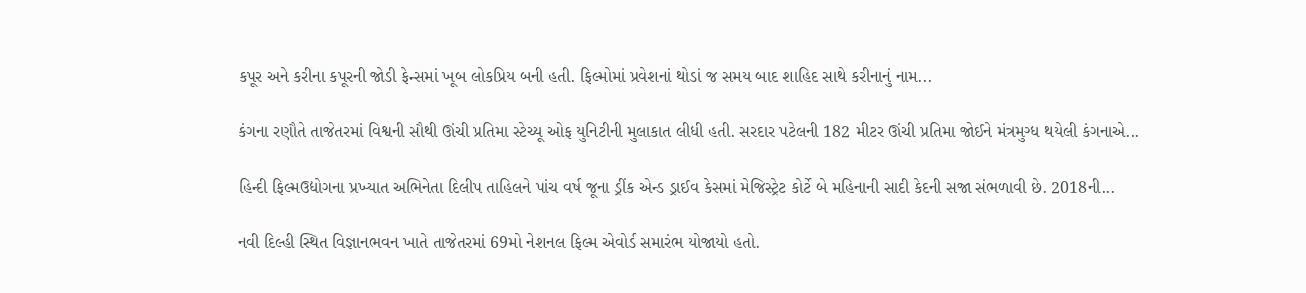કપૂર અને કરીના કપૂરની જોડી ફેન્સમાં ખૂબ લોકપ્રિય બની હતી. ફિલ્મોમાં પ્રવેશનાં થોડાં જ સમય બાદ શાહિદ સાથે કરીનાનું નામ...

કંગના રણૌતે તાજેતરમાં વિશ્વની સૌથી ઊંચી પ્રતિમા સ્ટેચ્યૂ ઓફ યુનિટીની મુલાકાત લીધી હતી. સરદાર પટેલની 182 મીટર ઊંચી પ્રતિમા જોઈને મંત્રમુગ્ધ થયેલી કંગનાએ...

હિન્દી ફિલ્મઉદ્યોગના પ્રખ્યાત અભિનેતા દિલીપ તાહિલને પાંચ વર્ષ જૂના ડ્રીંક એન્ડ ડ્રાઈવ કેસમાં મેજિસ્ટ્રેટ કોર્ટે બે મહિનાની સાદી કેદની સજા સંભળાવી છે. 2018ની...

નવી દિલ્હી સ્થિત વિજ્ઞાનભવન ખાતે તાજેતરમાં 69મો નેશનલ ફિલ્મ એવોર્ડ સમારંભ યોજાયો હતો.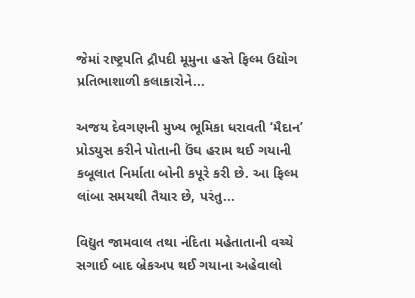જેમાં રાષ્ટ્રપતિ દ્રૌપદી મૂમુના હસ્તે ફિલ્મ ઉદ્યોગ પ્રતિભાશાળી કલાકારોને...

અજય દેવગણની મુખ્ય ભૂમિકા ધરાવતી ‘મૈદાન’ પ્રોડયુસ કરીને પોતાની ઉંઘ હરામ થઈ ગયાની કબૂલાત નિર્માતા બોની કપૂરે કરી છે. આ ફિલ્મ લાંબા સમયથી તૈયાર છે, પરંતુ...

વિદ્યુત જામવાલ તથા નંદિતા મહેતાતાની વચ્ચે સગાઈ બાદ બ્રેકઅપ થઈ ગયાના અહેવાલો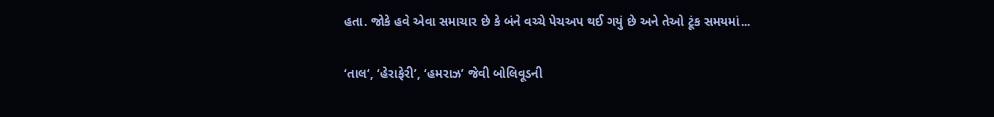હતા. જોકે હવે એવા સમાચાર છે કે બંને વચ્ચે પેચઅપ થઈ ગયું છે અને તેઓ ટૂંક સમયમાં...

‘તાલ‘, ‘હેરાફેરી’, ‘હમરાઝ’ જેવી બોલિવૂડની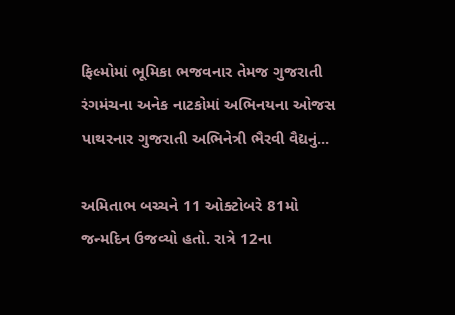ફિલ્મોમાં ભૂમિકા ભજવનાર તેમજ ગુજરાતી રંગમંચના અનેક નાટકોમાં અભિનયના ઓજસ પાથરનાર ગુજરાતી અભિનેત્રી ભૈરવી વૈદ્યનું...

અમિતાભ બચ્ચને 11 ઓક્ટોબરે 81મો જન્મદિન ઉજવ્યો હતો. રાત્રે 12ના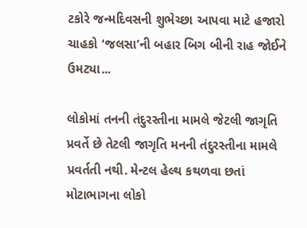ટકોરે જન્મદિવસની શુભેચ્છા આપવા માટે હજારો ચાહકો ‘જલસા’ની બહાર બિગ બીની રાહ જોઈને ઉમટ્યા...

લોકોમાં તનની તંદુરસ્તીના મામલે જેટલી જાગૃતિ પ્રવર્તે છે તેટલી જાગૃતિ મનની તંદુરસ્તીના મામલે પ્રવર્તતી નથી. મેન્ટલ હેલ્થ કથળવા છતાં મોટાભાગના લોકો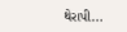થેરાપી...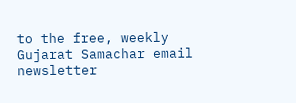to the free, weekly Gujarat Samachar email newsletter